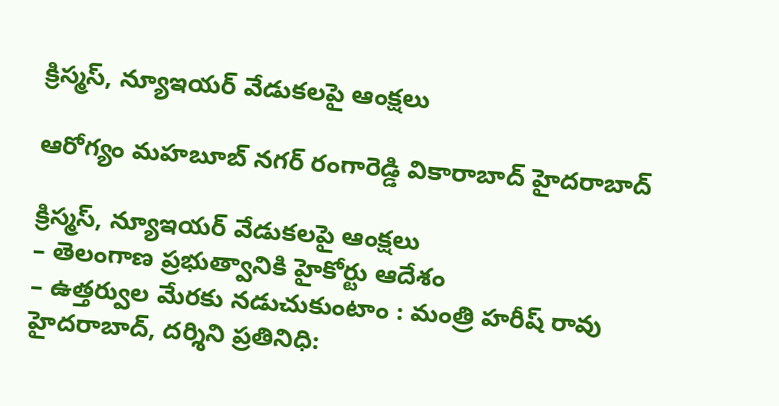క్రిస్మస్, న్యూఇయ‌ర్ వేడుక‌ల‌పై ఆంక్ష‌లు

ఆరోగ్యం మహబూబ్ నగర్ రంగారెడ్డి వికారాబాద్ హైదరాబాద్

క్రిస్మస్, న్యూఇయ‌ర్ వేడుక‌ల‌పై ఆంక్ష‌లు
– తెలంగాణ ప్ర‌భుత్వానికి హైకోర్టు ఆదేశం
– ఉత్త‌ర్వుల మేర‌కు న‌డుచుకుంటాం : మంత్రి హ‌రీష్ రావు
హైద‌రాబాద్, ద‌ర్శిని ప్ర‌తినిధి: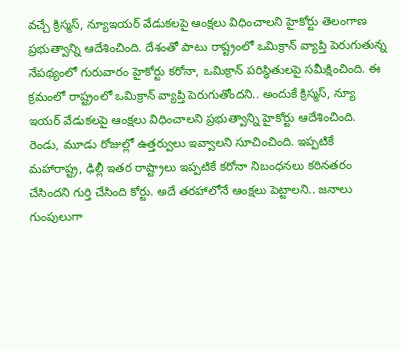వ‌చ్చే క్రిస్మస్, న్యూఇయ‌ర్ వేడుక‌ల‌పై ఆంక్ష‌లు విధించాల‌ని హైకోర్టు తెలంగాణ ప్ర‌భుత్వాన్ని ఆదేశించింది. దేశంతో పాటు రాష్ట్రంలో ఒమిక్రాన్ వ్యాప్తి పెరుగుతున్న నేప‌థ్యంలో గురువారం హైకోర్టు క‌రోనా, ఒమిక్రాన్ ప‌రిస్థితుల‌పై స‌మీక్షించింది. ఈ క్రమంలో రాష్ట్రంలో ఒమిక్రాన్ వ్యాప్తి పెరుగుతోందని.. అందుకే క్రిస్మస్, న్యూ ఇయర్ వేడుకలపై ఆంక్షలు విధించాలని ప్రభుత్వాన్ని హైకోర్టు ఆదేశించింది.
రెండు, మూడు రోజుల్లో ఉత్తర్వులు ఇవ్వాలని సూచించింది. ఇప్ప‌టికే మహారాష్ట్ర, ఢిల్లీ ఇతర రాష్ట్రాలు ఇప్పటికే కరోనా నిబంధనలు కఠినతరం చేసిందని గుర్తి చేసింది కోర్టు. అదే తరహాలోనే ఆంక్షలు పెట్టాలని.. జనాలు గుంపులుగా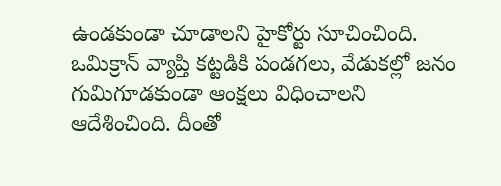ఉండకుండా చూడాలని హైకోర్టు సూచించింది. ఒమిక్రాన్‌ వ్యాప్తి కట్టడికి పండగలు, వేడుకల్లో జనం గుమిగూడకుండా ఆంక్షలు విధించాలని ఆదేశించింది. దీంతో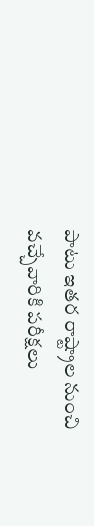పాటు ఇతర రాష్ట్రాల నుంచి వచ్చేవారికి పరీక్షలు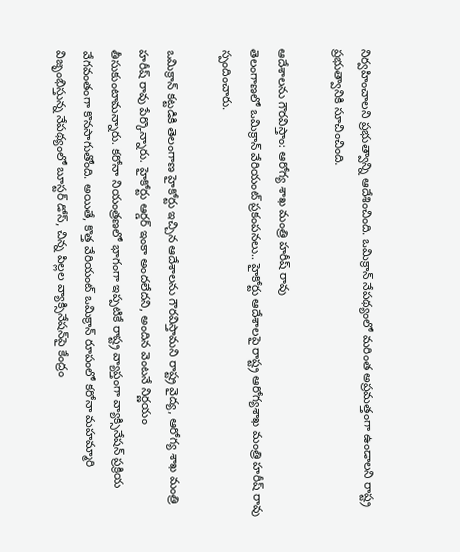నిర్వహించాలని ప్రభుత్వాన్ని ఆదేశించింది. ఒమిక్రాన్ నేపథ్యంలో మరింత అప్రమత్తంగా ఉండాలని రాష్ట్ర ప్రభుత్వానికి సూచించింది.

ఆదేశాల‌ను గౌర‌విస్తాం: ఆరోగ్య శాఖ మంత్రి హ‌రీష్ రావు
తెలంగాణలో ఒమిక్రాన్‌ వేరియంట్ ప్రకంపనలు.. హైకోర్టు ఆదేశాలపై రాష్ట్ర ఆరోగ్య‌శాఖ మంత్రి హ‌రీష్ రావు స్పందించారు.

ఒమిక్రాన్‌ కట్టడికి తెలంగాణ హైకోర్టు ఇచ్చిన ఆదేశాలను గౌరవిస్తామని రాష్ట్ర వైద్య, ఆరోగ్య శాఖ మంత్రి హరీష్‌ రావు పేర్కొన్నారు. హైకోర్టు ఆర్డర్‌ ఇంకా అందలేదని, అందిన వెంటనే నిర్ణయం తీసుకుంటామన్నారు. కరోనా నియంత్రణలో భాగంగా ఇప్పటికే రాష్ట్ర వ్యాప్తంగా వ్యాక్సినేషన్ ప్రక్రియ వేగవంతంగా కొనసాగుతోంది. అయితే, కొత్త వేరియంట్ ఒమిక్రాన్ రూపంలో కరోనా మహమ్మారి విజృంభిస్తున్న నేపథ్యంలో బూస్టర్‌ డోస్‌, చిన్న పిల్లల వ్యాక్సినేషన్‌పై కేంద్రం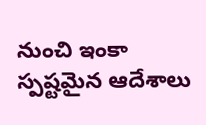నుంచి ఇంకా స్పష్టమైన ఆదేశాలు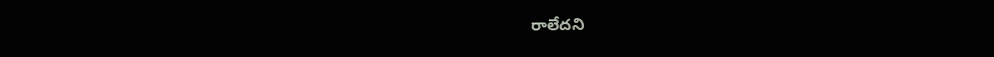రాలేదని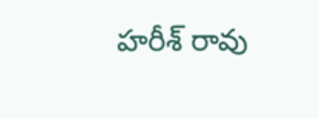హరీశ్ రావు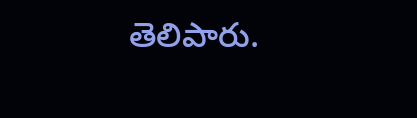తెలిపారు.